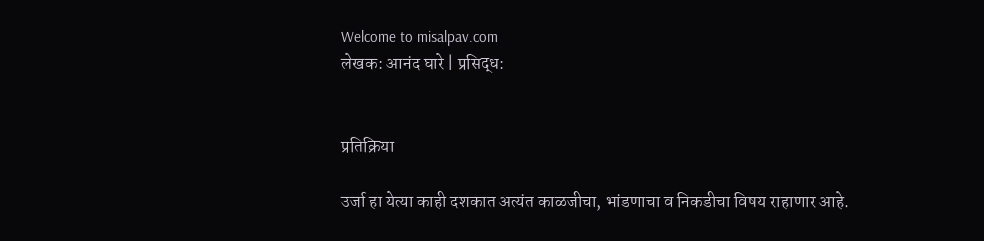Welcome to misalpav.com
लेखक: आनंद घारे | प्रसिद्ध:


प्रतिक्रिया

उर्जा हा येत्या काही दशकात अत्यंत काळजीचा, भांडणाचा व निकडीचा विषय राहाणार आहे.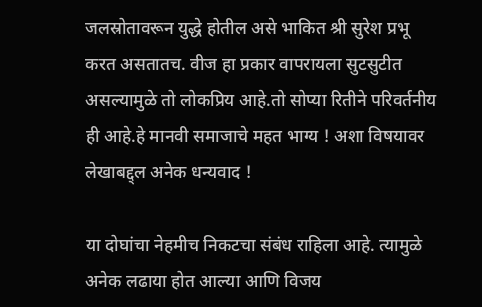जलस्रोतावरून युद्धे होतील असे भाकित श्री सुरेश प्रभू करत असतातच. वीज हा प्रकार वापरायला सुटसुटीत असल्यामुळे तो लोकप्रिय आहे.तो सोप्या रितीने परिवर्तनीय ही आहे.हे मानवी समाजाचे महत भाग्य ! अशा विषयावर लेखाबद्द्ल अनेक धन्यवाद !

या दोघांचा नेहमीच निकटचा संबंध राहिला आहे. त्यामुळे अनेक लढाया होत आल्या आणि विजय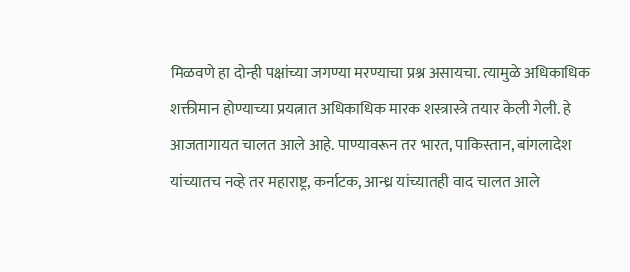मिळवणे हा दोन्ही पक्षांच्या जगण्या मरण्याचा प्रश्न असायचा. त्यामुळे अधिकाधिक शक्तीमान होण्याच्या प्रयत्नात अधिकाधिक मारक शस्त्रास्त्रे तयार केली गेली. हे आजतागायत चालत आले आहे. पाण्यावरून तर भारत, पाकिस्तान, बांगलादेश यांच्यातच नव्हे तर महाराष्ट्र, कर्नाटक, आन्ध्र यांच्यातही वाद चालत आले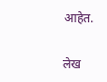आहेत.

लेख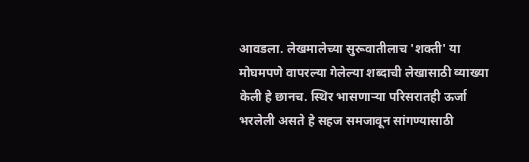आवडला. लेखमालेच्या सुरूवातीलाच 'शक्ती' या मोघमपणे वापरल्या गेलेल्या शब्दाची लेखासाठी व्याख्या केली हे छानच. स्थिर भासणाऱ्या परिसरातही ऊर्जा भरलेली असते हे सहज समजावून सांगण्यासाठी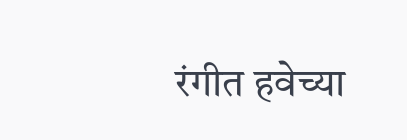रंगीत हवेच्या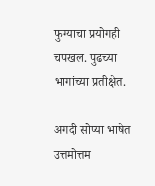फुग्याचा प्रयोगही चपखल. पुढच्या भागांच्या प्रतीक्षेत.

अगदी सोप्या भाषेत उत्तमोत्तम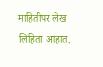माहितीपर लेख लिहिता आहात.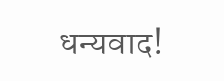धन्यवाद!